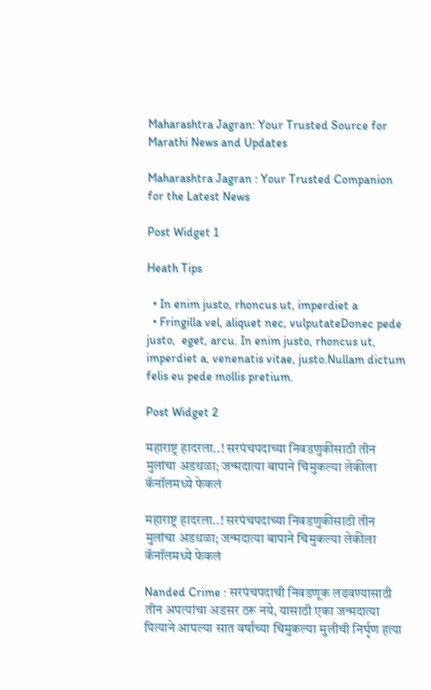Maharashtra Jagran: Your Trusted Source for Marathi News and Updates

Maharashtra Jagran : Your Trusted Companion for the Latest News

Post Widget 1

Heath Tips

  • In enim justo, rhoncus ut, imperdiet a
  • Fringilla vel, aliquet nec, vulputateDonec pede justo,  eget, arcu. In enim justo, rhoncus ut, imperdiet a, venenatis vitae, justo.Nullam dictum felis eu pede mollis pretium.

Post Widget 2

महाराष्ट्र हादरला..! सरपंचपदाच्या निवडणुकीसाठी तीन मुलांचा अडथळा; जन्मदात्या बापाने चिमुकल्या लेकीला कॅनॉलमध्ये फेकलं

महाराष्ट्र हादरला..! सरपंचपदाच्या निवडणुकीसाठी तीन मुलांचा अडथळा; जन्मदात्या बापाने चिमुकल्या लेकीला कॅनॉलमध्ये फेकलं

Nanded Crime : सरपंचपदाची निवडणूक लढवण्यासाठी तीन अपत्यांचा अडसर ठरू नये, यासाठी एका जन्मदात्या पित्याने आपल्या सात वर्षांच्या चिमुकल्या मुलीची निर्घृण हत्या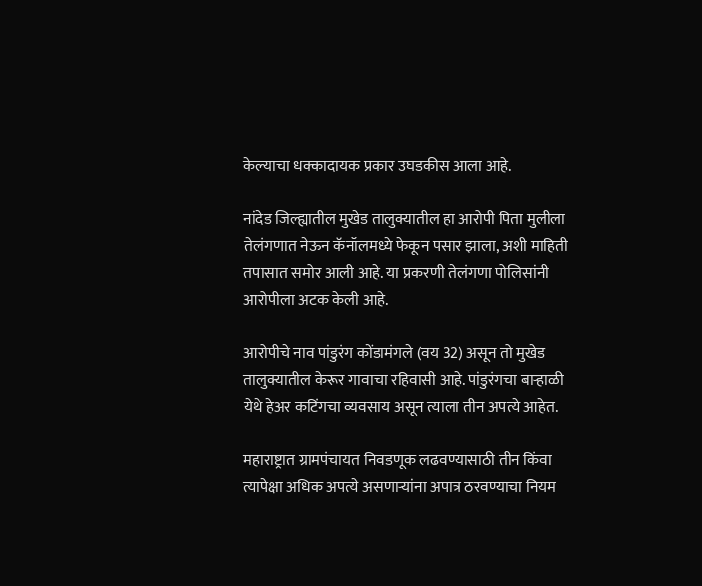केल्याचा धक्कादायक प्रकार उघडकीस आला आहे.

नांदेड जिल्ह्यातील मुखेड तालुक्यातील हा आरोपी पिता मुलीला तेलंगणात नेऊन कॅनॉलमध्ये फेकून पसार झाला, अशी माहिती तपासात समोर आली आहे. या प्रकरणी तेलंगणा पोलिसांनी आरोपीला अटक केली आहे.

आरोपीचे नाव पांडुरंग कोंडामंगले (वय 32) असून तो मुखेड तालुक्यातील केरूर गावाचा रहिवासी आहे. पांडुरंगचा बाऱ्हाळी येथे हेअर कटिंगचा व्यवसाय असून त्याला तीन अपत्ये आहेत.

महाराष्ट्रात ग्रामपंचायत निवडणूक लढवण्यासाठी तीन किंवा त्यापेक्षा अधिक अपत्ये असणाऱ्यांना अपात्र ठरवण्याचा नियम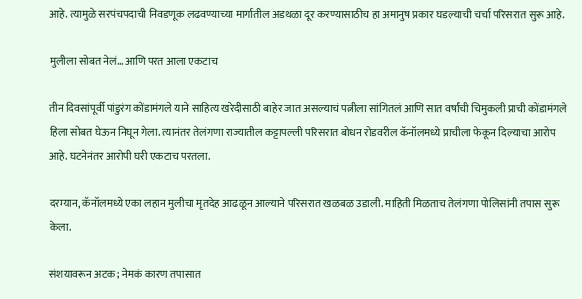आहे. त्यामुळे सरपंचपदाची निवडणूक लढवण्याच्या मार्गातील अडथळा दूर करण्यासाठीच हा अमानुष प्रकार घडल्याची चर्चा परिसरात सुरू आहे.

मुलीला सोबत नेलं… आणि परत आला एकटाच

तीन दिवसांपूर्वी पांडुरंग कोंडामंगले याने साहित्य खरेदीसाठी बाहेर जात असल्याचं पत्नीला सांगितलं आणि सात वर्षांची चिमुकली प्राची कोंडामंगले हिला सोबत घेऊन निघून गेला. त्यानंतर तेलंगणा राज्यातील कट्टापल्ली परिसरात बोधन रोडवरील कॅनॉलमध्ये प्राचीला फेकून दिल्याचा आरोप आहे. घटनेनंतर आरोपी घरी एकटाच परतला.

दरम्यान, कॅनॉलमध्ये एका लहान मुलीचा मृतदेह आढळून आल्याने परिसरात खळबळ उडाली. माहिती मिळताच तेलंगणा पोलिसांनी तपास सुरू केला.

संशयावरून अटक; नेमकं कारण तपासात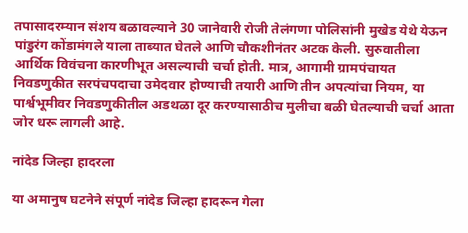तपासादरम्यान संशय बळावल्याने 30 जानेवारी रोजी तेलंगणा पोलिसांनी मुखेड येथे येऊन पांडुरंग कोंडामंगले याला ताब्यात घेतले आणि चौकशीनंतर अटक केली. सुरुवातीला आर्थिक विवंचना कारणीभूत असल्याची चर्चा होती. मात्र, आगामी ग्रामपंचायत निवडणुकीत सरपंचपदाचा उमेदवार होण्याची तयारी आणि तीन अपत्यांचा नियम, या पार्श्वभूमीवर निवडणुकीतील अडथळा दूर करण्यासाठीच मुलीचा बळी घेतल्याची चर्चा आता जोर धरू लागली आहे.

नांदेड जिल्हा हादरला

या अमानुष घटनेने संपूर्ण नांदेड जिल्हा हादरून गेला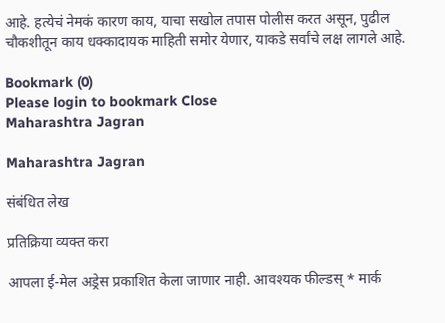आहे. हत्येचं नेमकं कारण काय, याचा सखोल तपास पोलीस करत असून, पुढील चौकशीतून काय धक्कादायक माहिती समोर येणार, याकडे सर्वांचे लक्ष लागले आहे.

Bookmark (0)
Please login to bookmark Close
Maharashtra Jagran

Maharashtra Jagran

संबंधित लेख

प्रतिक्रिया व्यक्त करा

आपला ई-मेल अड्रेस प्रकाशित केला जाणार नाही. आवश्यक फील्डस् * मार्क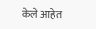केले आहेत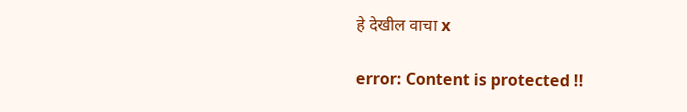हे देखील वाचा x

error: Content is protected !!